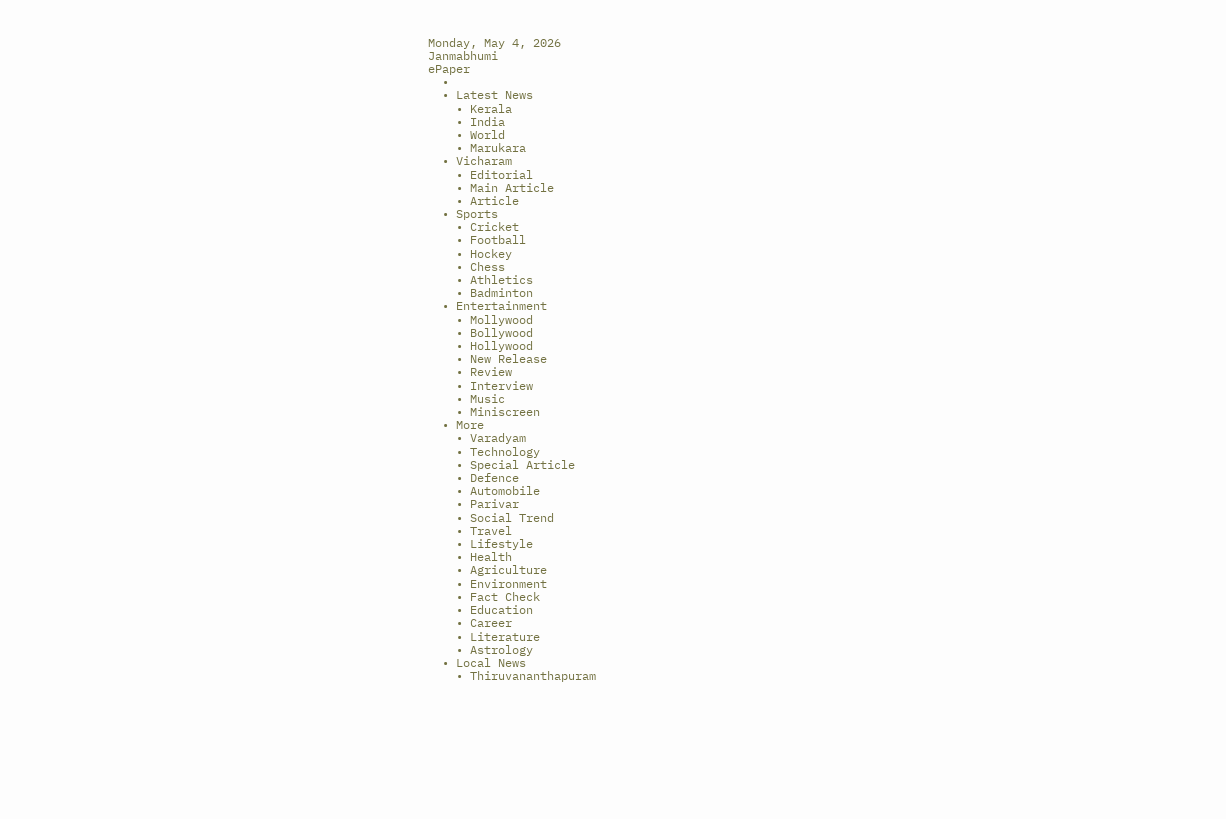Monday, May 4, 2026
Janmabhumi
ePaper
  •
  • Latest News
    • Kerala
    • India
    • World
    • Marukara
  • Vicharam
    • Editorial
    • Main Article
    • Article
  • Sports
    • Cricket
    • Football
    • Hockey
    • Chess
    • Athletics
    • Badminton
  • Entertainment
    • Mollywood
    • Bollywood
    • Hollywood
    • New Release
    • Review
    • Interview
    • Music
    • Miniscreen
  • More
    • Varadyam
    • Technology
    • Special Article
    • Defence
    • Automobile
    • Parivar
    • Social Trend
    • Travel
    • Lifestyle
    • Health
    • Agriculture
    • Environment
    • Fact Check
    • Education
    • Career
    • Literature
    • Astrology
  • Local News
    • Thiruvananthapuram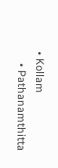• Kollam
    • Pathanamthitta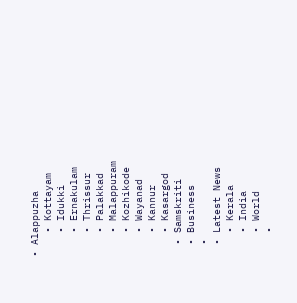• Alappuzha
    • Kottayam
    • Idukki
    • Ernakulam
    • Thrissur
    • Palakkad
    • Malappuram
    • Kozhikode
    • Wayanad
    • Kannur
    • Kasargod
  • Samskriti
  • Business
  •
  • Latest News
    • Kerala
    • India
    • World
    •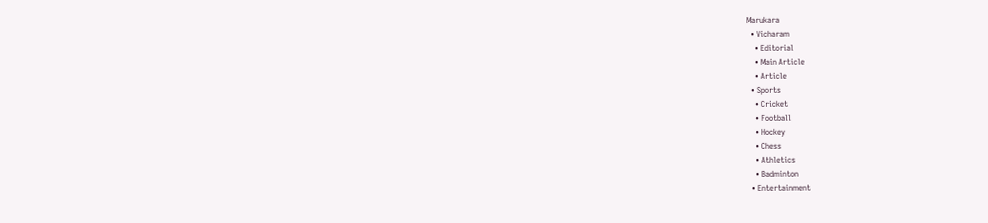Marukara
  • Vicharam
    • Editorial
    • Main Article
    • Article
  • Sports
    • Cricket
    • Football
    • Hockey
    • Chess
    • Athletics
    • Badminton
  • Entertainment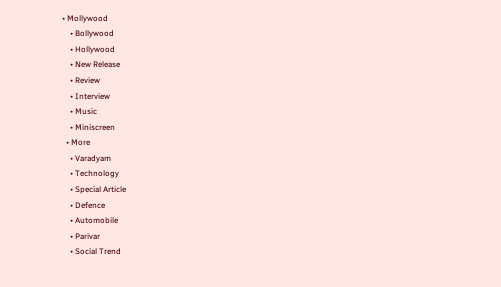• Mollywood
    • Bollywood
    • Hollywood
    • New Release
    • Review
    • Interview
    • Music
    • Miniscreen
  • More
    • Varadyam
    • Technology
    • Special Article
    • Defence
    • Automobile
    • Parivar
    • Social Trend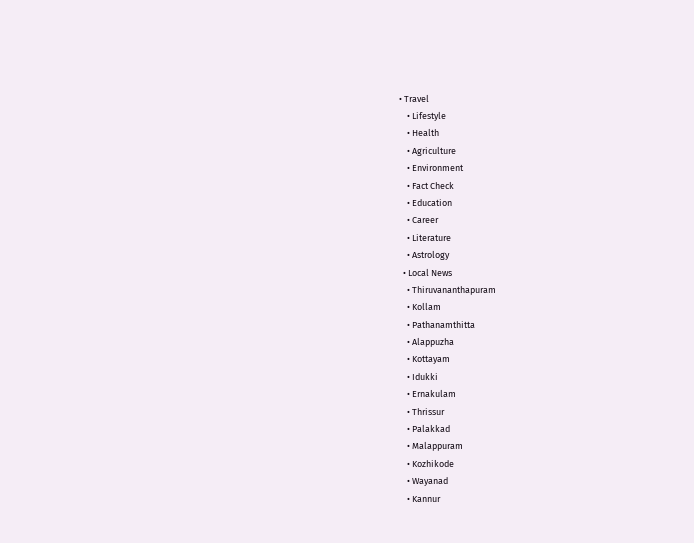• Travel
    • Lifestyle
    • Health
    • Agriculture
    • Environment
    • Fact Check
    • Education
    • Career
    • Literature
    • Astrology
  • Local News
    • Thiruvananthapuram
    • Kollam
    • Pathanamthitta
    • Alappuzha
    • Kottayam
    • Idukki
    • Ernakulam
    • Thrissur
    • Palakkad
    • Malappuram
    • Kozhikode
    • Wayanad
    • Kannur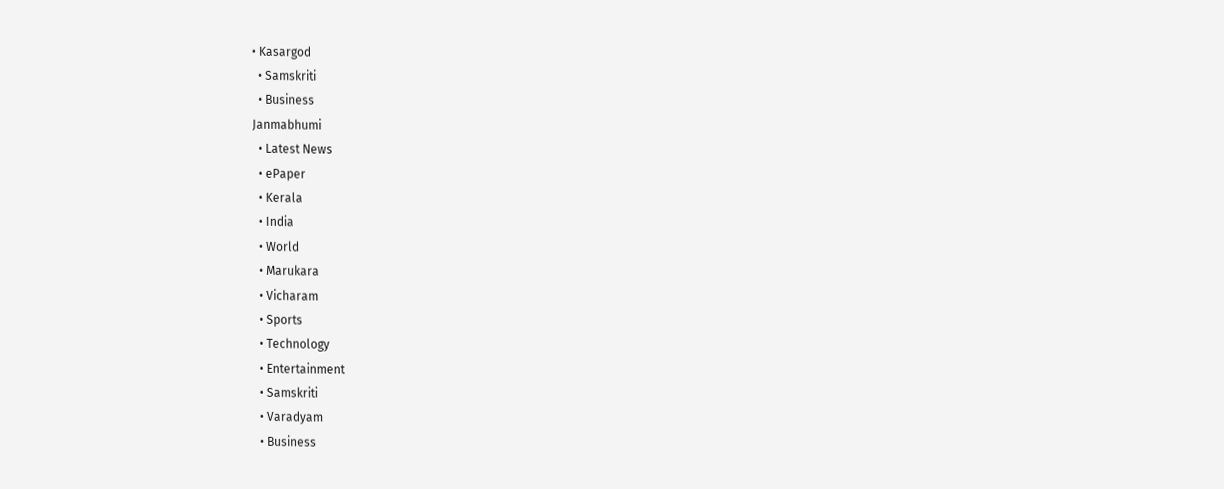• Kasargod
  • Samskriti
  • Business
Janmabhumi
  • Latest News
  • ePaper
  • Kerala
  • India
  • World
  • Marukara
  • Vicharam
  • Sports
  • Technology
  • Entertainment
  • Samskriti
  • Varadyam
  • Business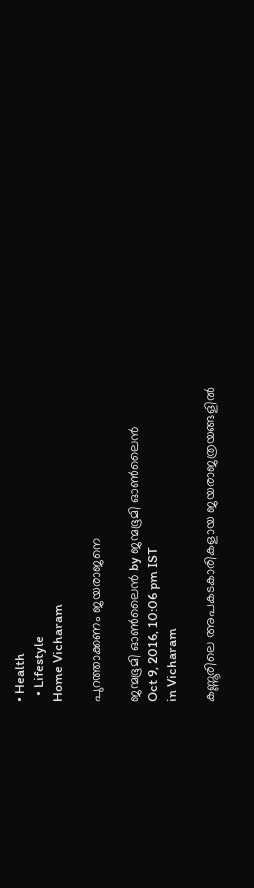• Health
  • Lifestyle
Home Vicharam

പുറത്താക്കണം ജയരാജനെ

ജന്മഭൂമി ഓണ്‍ലൈന്‍ by ജന്മഭൂമി ഓണ്‍ലൈന്‍
Oct 9, 2016, 10:06 pm IST
in Vicharam

കണ്ണൂരിലെ അപകടകാരികളായ ജയരാജത്രയങ്ങളില്‍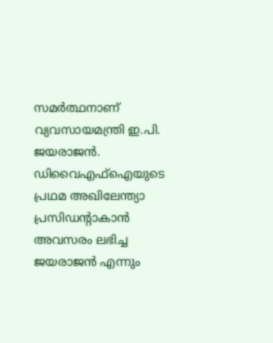സമര്‍ത്ഥനാണ് വ്യവസായമന്ത്രി ഇ.പി. ജയരാജന്‍. ഡിവൈഎഫ്‌ഐയുടെ പ്രഥമ അഖിലേന്ത്യാ പ്രസിഡന്റാകാന്‍ അവസരം ലഭിച്ച ജയരാജന്‍ എന്നും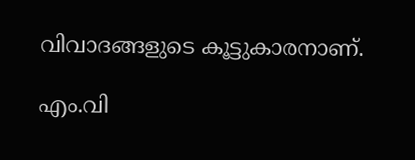വിവാദങ്ങളുടെ കൂട്ടുകാരനാണ്.

എം.വി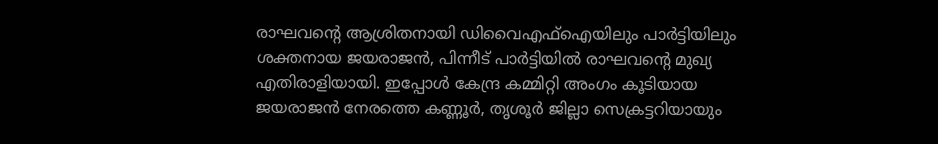രാഘവന്റെ ആശ്രിതനായി ഡിവൈഎഫ്‌ഐയിലും പാര്‍ട്ടിയിലും ശക്തനായ ജയരാജന്‍, പിന്നീട് പാര്‍ട്ടിയില്‍ രാഘവന്റെ മുഖ്യ എതിരാളിയായി. ഇപ്പോള്‍ കേന്ദ്ര കമ്മിറ്റി അംഗം കൂടിയായ ജയരാജന്‍ നേരത്തെ കണ്ണൂര്‍, തൃശൂര്‍ ജില്ലാ സെക്രട്ടറിയായും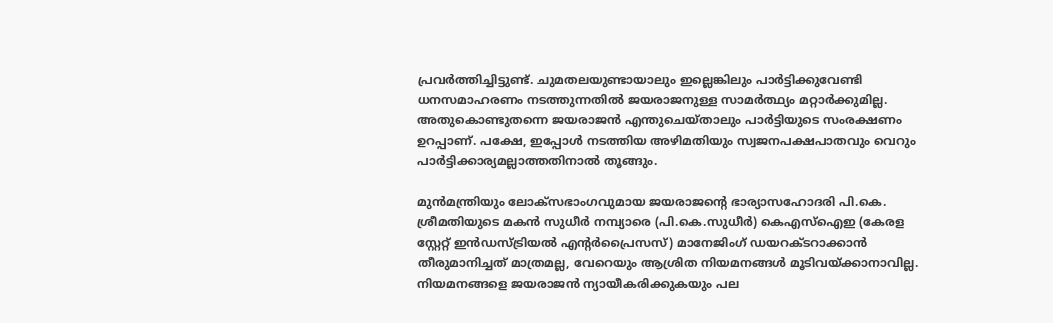പ്രവര്‍ത്തിച്ചിട്ടുണ്ട്. ചുമതലയുണ്ടായാലും ഇല്ലെങ്കിലും പാര്‍ട്ടിക്കുവേണ്ടി ധനസമാഹരണം നടത്തുന്നതില്‍ ജയരാജനുള്ള സാമര്‍ത്ഥ്യം മറ്റാര്‍ക്കുമില്ല. അതുകൊണ്ടുതന്നെ ജയരാജന്‍ എന്തുചെയ്താലും പാര്‍ട്ടിയുടെ സംരക്ഷണം ഉറപ്പാണ്. പക്ഷേ, ഇപ്പോള്‍ നടത്തിയ അഴിമതിയും സ്വജനപക്ഷപാതവും വെറും പാര്‍ട്ടിക്കാര്യമല്ലാത്തതിനാല്‍ തൂങ്ങും.

മുന്‍മന്ത്രിയും ലോക്സഭാംഗവുമായ ജയരാജന്റെ ഭാര്യാസഹോദരി പി.കെ. ശ്രീമതിയുടെ മകന്‍ സുധീര്‍ നമ്പ്യാരെ (പി.കെ.സുധീര്‍) കെഎസ്‌ഐഇ (കേരള സ്റ്റേറ്റ് ഇന്‍ഡസ്ട്രിയല്‍ എന്റര്‍പ്രൈസസ്) മാനേജിംഗ് ഡയറക്ടറാക്കാന്‍ തീരുമാനിച്ചത് മാത്രമല്ല, വേറെയും ആശ്രിത നിയമനങ്ങള്‍ മൂടിവയ്‌ക്കാനാവില്ല. നിയമനങ്ങളെ ജയരാജന്‍ ന്യായീകരിക്കുകയും പല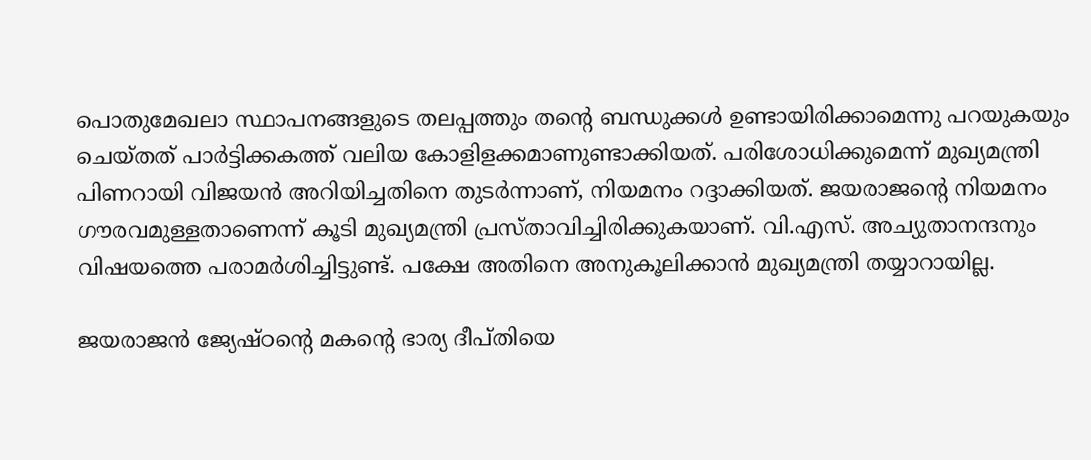പൊതുമേഖലാ സ്ഥാപനങ്ങളുടെ തലപ്പത്തും തന്റെ ബന്ധുക്കള്‍ ഉണ്ടായിരിക്കാമെന്നു പറയുകയും ചെയ്തത് പാര്‍ട്ടിക്കകത്ത് വലിയ കോളിളക്കമാണുണ്ടാക്കിയത്. പരിശോധിക്കുമെന്ന് മുഖ്യമന്ത്രി പിണറായി വിജയന്‍ അറിയിച്ചതിനെ തുടര്‍ന്നാണ്, നിയമനം റദ്ദാക്കിയത്. ജയരാജന്റെ നിയമനം ഗൗരവമുള്ളതാണെന്ന് കൂടി മുഖ്യമന്ത്രി പ്രസ്താവിച്ചിരിക്കുകയാണ്. വി.എസ്. അച്യുതാനന്ദനും വിഷയത്തെ പരാമര്‍ശിച്ചിട്ടുണ്ട്. പക്ഷേ അതിനെ അനുകൂലിക്കാന്‍ മുഖ്യമന്ത്രി തയ്യാറായില്ല.

ജയരാജന്‍ ജ്യേഷ്ഠന്റെ മകന്റെ ഭാര്യ ദീപ്തിയെ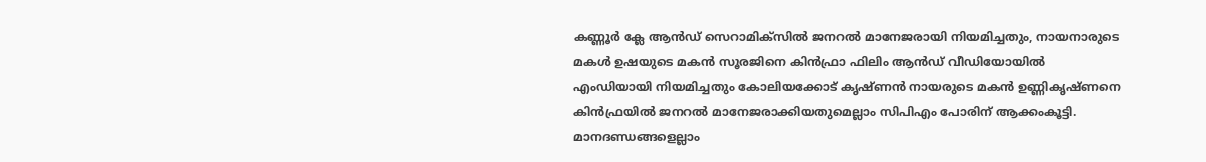കണ്ണൂര്‍ ക്ലേ ആന്‍ഡ് സെറാമിക്‌സില്‍ ജനറല്‍ മാനേജരായി നിയമിച്ചതും, നായനാരുടെ മകള്‍ ഉഷയുടെ മകന്‍ സൂരജിനെ കിന്‍ഫ്രാ ഫിലിം ആന്‍ഡ് വീഡിയോയില്‍ എംഡിയായി നിയമിച്ചതും കോലിയക്കോട് കൃഷ്ണന്‍ നായരുടെ മകന്‍ ഉണ്ണികൃഷ്ണനെ കിന്‍ഫ്രയില്‍ ജനറല്‍ മാനേജരാക്കിയതുമെല്ലാം സിപിഎം പോരിന് ആക്കംകൂട്ടി. മാനദണ്ഡങ്ങളെല്ലാം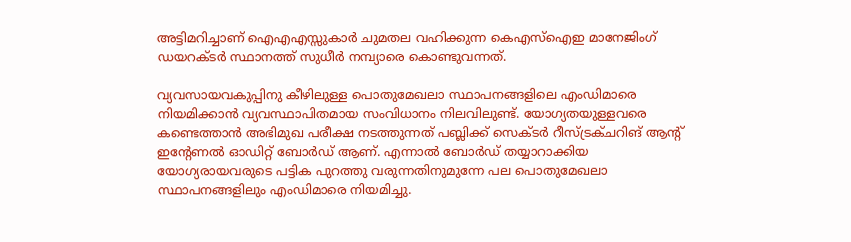അട്ടിമറിച്ചാണ് ഐഎഎസ്സുകാര്‍ ചുമതല വഹിക്കുന്ന കെഎസ്‌ഐഇ മാനേജിംഗ് ഡയറക്ടര്‍ സ്ഥാനത്ത് സുധീര്‍ നമ്പ്യാരെ കൊണ്ടുവന്നത്.

വ്യവസായവകുപ്പിനു കീഴിലുള്ള പൊതുമേഖലാ സ്ഥാപനങ്ങളിലെ എംഡിമാരെ നിയമിക്കാന്‍ വ്യവസ്ഥാപിതമായ സംവിധാനം നിലവിലുണ്ട്. യോഗ്യതയുള്ളവരെ കണ്ടെത്താന്‍ അഭിമുഖ പരീക്ഷ നടത്തുന്നത് പബ്ലിക്ക് സെക്ടര്‍ റീസ്ട്രക്ചറിങ് ആന്റ് ഇന്റേണല്‍ ഓഡിറ്റ് ബോര്‍ഡ് ആണ്. എന്നാല്‍ ബോര്‍ഡ് തയ്യാറാക്കിയ യോഗ്യരായവരുടെ പട്ടിക പുറത്തു വരുന്നതിനുമുന്നേ പല പൊതുമേഖലാ സ്ഥാപനങ്ങളിലും എംഡിമാരെ നിയമിച്ചു.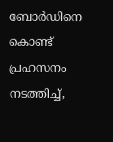ബോര്‍ഡിനെ കൊണ്ട് പ്രഹസനം നടത്തിച്ച്,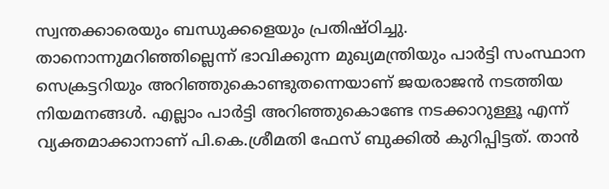സ്വന്തക്കാരെയും ബന്ധുക്കളെയും പ്രതിഷ്ഠിച്ചു. താനൊന്നുമറിഞ്ഞില്ലെന്ന് ഭാവിക്കുന്ന മുഖ്യമന്ത്രിയും പാര്‍ട്ടി സംസ്ഥാന സെക്രട്ടറിയും അറിഞ്ഞുകൊണ്ടുതന്നെയാണ് ജയരാജന്‍ നടത്തിയ നിയമനങ്ങള്‍. എല്ലാം പാര്‍ട്ടി അറിഞ്ഞുകൊണ്ടേ നടക്കാറുള്ളൂ എന്ന് വ്യക്തമാക്കാനാണ് പി.കെ.ശ്രീമതി ഫേസ് ബുക്കില്‍ കുറിപ്പിട്ടത്. താന്‍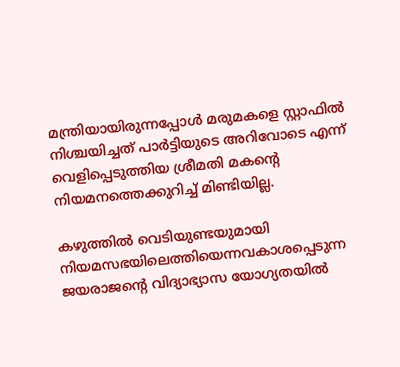മന്ത്രിയായിരുന്നപ്പോള്‍ മരുമകളെ സ്റ്റാഫില്‍ നിശ്ചയിച്ചത് പാര്‍ട്ടിയുടെ അറിവോടെ എന്ന് വെളിപ്പെടുത്തിയ ശ്രീമതി മകന്റെ നിയമനത്തെക്കുറിച്ച് മിണ്ടിയില്ല.

കഴുത്തില്‍ വെടിയുണ്ടയുമായി നിയമസഭയിലെത്തിയെന്നവകാശപ്പെടുന്ന ജയരാജന്റെ വിദ്യാഭ്യാസ യോഗ്യതയില്‍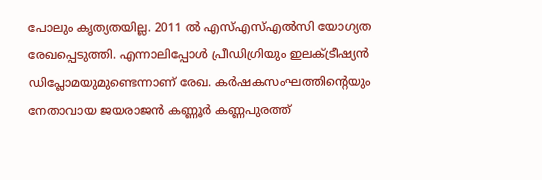പോലും കൃത്യതയില്ല. 2011 ല്‍ എസ്എസ്എല്‍സി യോഗ്യത രേഖപ്പെടുത്തി. എന്നാലിപ്പോള്‍ പ്രീഡിഗ്രിയും ഇലക്ട്രീഷ്യന്‍ ഡിപ്ലോമയുമുണ്ടെന്നാണ് രേഖ. കര്‍ഷകസംഘത്തിന്റെയും നേതാവായ ജയരാജന്‍ കണ്ണൂര്‍ കണ്ണപുരത്ത്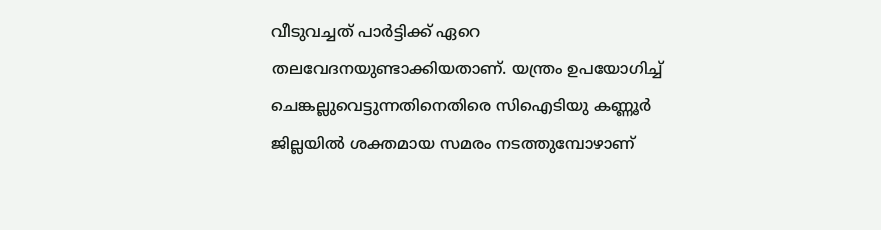വീടുവച്ചത് പാര്‍ട്ടിക്ക് ഏറെ തലവേദനയുണ്ടാക്കിയതാണ്. യന്ത്രം ഉപയോഗിച്ച് ചെങ്കല്ലുവെട്ടുന്നതിനെതിരെ സിഐടിയു കണ്ണൂര്‍ ജില്ലയില്‍ ശക്തമായ സമരം നടത്തുമ്പോഴാണ്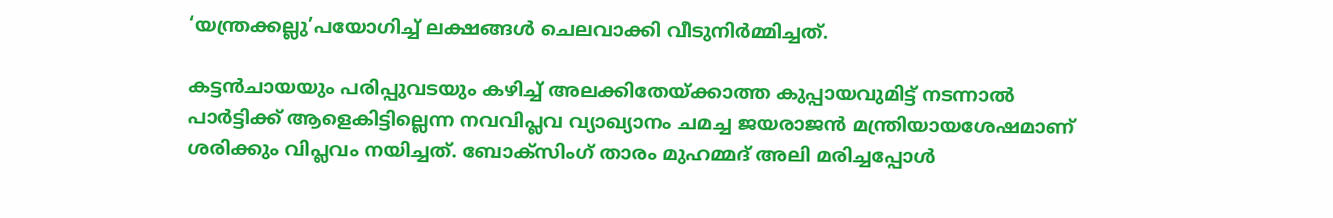‘യന്ത്രക്കല്ലു’പയോഗിച്ച് ലക്ഷങ്ങള്‍ ചെലവാക്കി വീടുനിര്‍മ്മിച്ചത്.

കട്ടന്‍ചായയും പരിപ്പുവടയും കഴിച്ച് അലക്കിതേയ്‌ക്കാത്ത കുപ്പായവുമിട്ട് നടന്നാല്‍ പാര്‍ട്ടിക്ക് ആളെകിട്ടില്ലെന്ന നവവിപ്ലവ വ്യാഖ്യാനം ചമച്ച ജയരാജന്‍ മന്ത്രിയായശേഷമാണ് ശരിക്കും വിപ്ലവം നയിച്ചത്. ബോക്‌സിംഗ് താരം മുഹമ്മദ് അലി മരിച്ചപ്പോള്‍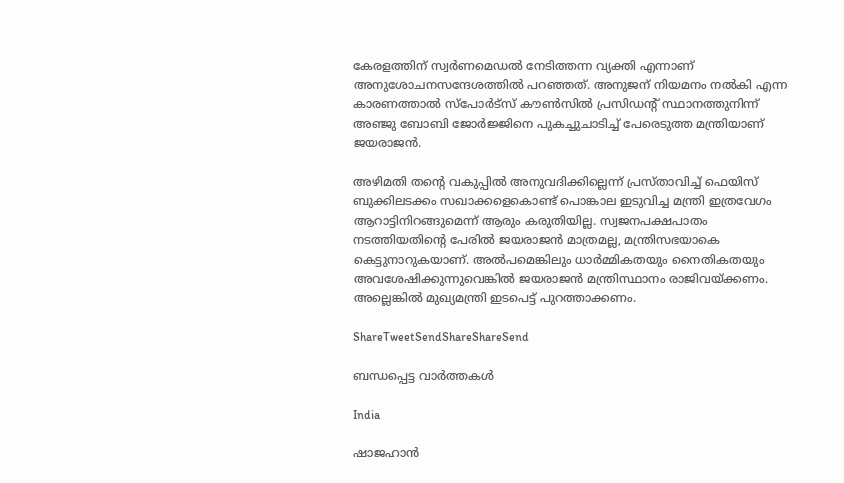കേരളത്തിന് സ്വര്‍ണമെഡല്‍ നേടിത്തന്ന വ്യക്തി എന്നാണ് അനുശോചനസന്ദേശത്തില്‍ പറഞ്ഞത്. അനുജന് നിയമനം നല്‍കി എന്ന കാരണത്താല്‍ സ്‌പോര്‍ട്‌സ് കൗണ്‍സില്‍ പ്രസിഡന്റ് സ്ഥാനത്തുനിന്ന് അഞ്ജു ബോബി ജോര്‍ജ്ജിനെ പുകച്ചുചാടിച്ച് പേരെടുത്ത മന്ത്രിയാണ് ജയരാജന്‍.

അഴിമതി തന്റെ വകുപ്പില്‍ അനുവദിക്കില്ലെന്ന് പ്രസ്താവിച്ച് ഫെയിസ് ബുക്കിലടക്കം സഖാക്കളെകൊണ്ട് പൊങ്കാല ഇടുവിച്ച മന്ത്രി ഇത്രവേഗം ആറാട്ടിനിറങ്ങുമെന്ന് ആരും കരുതിയില്ല. സ്വജനപക്ഷപാതം നടത്തിയതിന്റെ പേരില്‍ ജയരാജന്‍ മാത്രമല്ല, മന്ത്രിസഭയാകെ കെട്ടുനാറുകയാണ്. അല്‍പമെങ്കിലും ധാര്‍മ്മികതയും നൈതികതയും അവശേഷിക്കുന്നുവെങ്കില്‍ ജയരാജന്‍ മന്ത്രിസ്ഥാനം രാജിവയ്‌ക്കണം. അല്ലെങ്കില്‍ മുഖ്യമന്ത്രി ഇടപെട്ട് പുറത്താക്കണം.

ShareTweetSendShareShareSend

ബന്ധപ്പെട്ട വാര്‍ത്തകള്‍

India

ഷാജഹാന്‍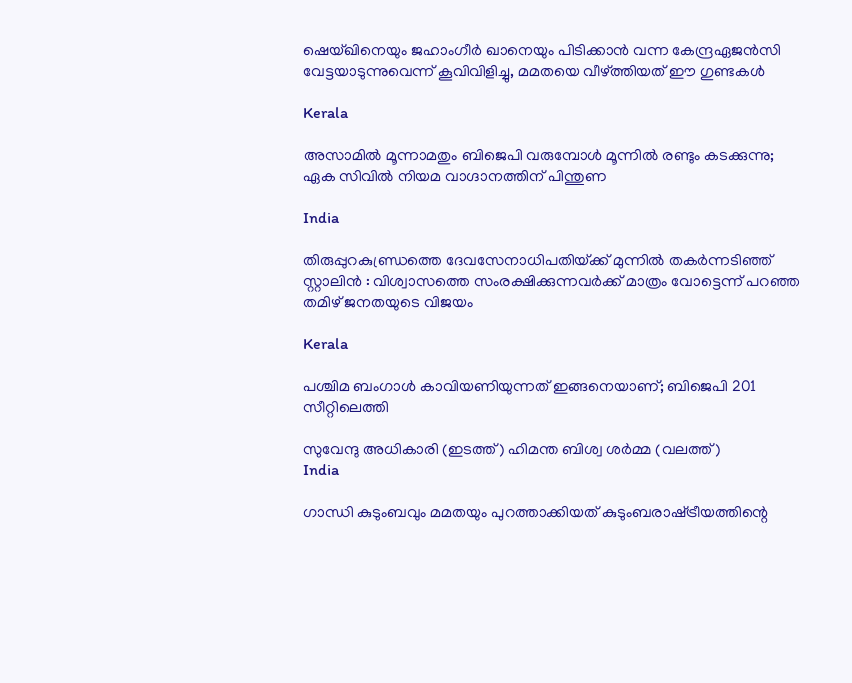ഷെയ്ഖിനെയും ജഹാംഗീര്‍ ഖാനെയും പിടിക്കാന്‍ വന്ന കേന്ദ്രഏജന്‍സി വേട്ടയാടുന്നുവെന്ന് കൂവിവിളിച്ചു, മമതയെ വീഴ്‌ത്തിയത് ഈ ഗുണ്ടകള്‍

Kerala

അസാമിൽ മൂന്നാമതും ബിജെപി വരുമ്പോൾ മൂന്നിൽ രണ്ടും കടക്കുന്നു; ഏക സിവിൽ നിയമ വാഗ്ദാനത്തിന് പിന്തുണ

India

തിരുപ്പുറകുണ്ഡ്രത്തെ ദേവസേനാധിപതിയ്‌ക്ക് മുന്നിൽ തകർന്നടിഞ്ഞ് സ്റ്റാലിൻ : വിശ്വാസത്തെ സംരക്ഷിക്കുന്നവർക്ക് മാത്രം വോട്ടെന്ന് പറഞ്ഞ തമിഴ് ജനതയുടെ വിജയം

Kerala

പശ്ചിമ ബംഗാൾ കാവിയണിയുന്നത് ഇങ്ങനെയാണ്; ബിജെപി 201 സീറ്റിലെത്തി

സുവേന്ദു അധികാരി (ഇടത്ത്) ഹിമന്ത ബിശ്വ ശര്‍മ്മ (വലത്ത്)
India

ഗാന്ധി കുടുംബവും മമതയും പുറത്താക്കിയത് കുടുംബരാഷ്‌ട്രീയത്തിന്റെ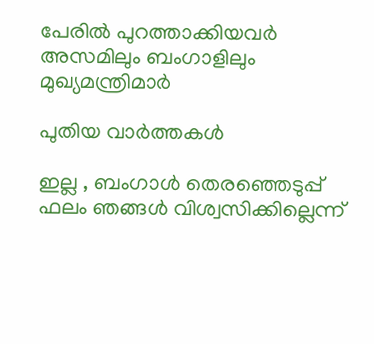പേരില്‍ പുറത്താക്കിയവര്‍ അസമിലും ബംഗാളിലും മുഖ്യമന്ത്രിമാര്‍

പുതിയ വാര്‍ത്തകള്‍

ഇല്ല , ബംഗാൾ തെരഞ്ഞെടുപ്പ് ഫലം ഞങ്ങൾ വിശ്വസിക്കില്ലെന്ന്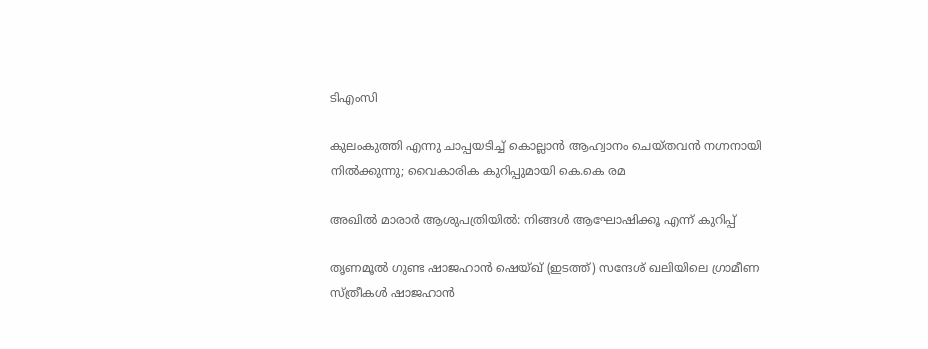ടിഎംസി

കുലംകുത്തി എന്നു ചാപ്പയടിച്ച് കൊല്ലാൻ ആഹ്വാനം ചെയ്തവൻ നഗ്നനായി നിൽക്കുന്നു; വൈകാരിക കുറിപ്പുമായി കെ.കെ രമ

അഖിൽ മാരാർ ആശുപത്രിയിൽ: നിങ്ങൾ ആഘോഷിക്കൂ എന്ന് കുറിപ്പ്

തൃണമൂല്‍ ഗുണ്ട ഷാജഹാന്‍ ഷെയ്ഖ് (ഇടത്ത്) സന്ദേശ് ഖലിയിലെ ഗ്രാമീണ സ്ത്രീകള്‍ ഷാജഹാന്‍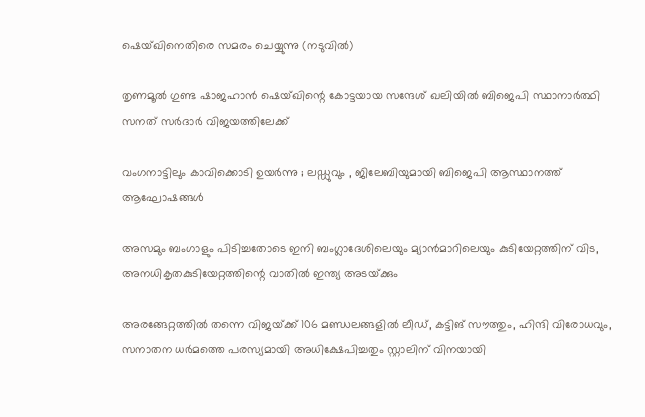ഷെയ്ഖിനെതിരെ സമരം ചെയ്യുന്നു (നടുവില്‍)

തൃണമൂല്‍ ഗുണ്ട ഷാജഹാന്‍ ഷെയ്ഖിന്റെ കോട്ടയായ സന്ദേശ് ഖലിയില്‍ ബിജെപി സ്ഥാനാര്‍ത്ഥി സനത് സര്‍ദാര്‍ വിജയത്തിലേക്ക്

വംഗനാട്ടിലും കാവിക്കൊടി ഉയർന്നു ; ലഡ്ഡുവും , ജിലേബിയുമായി ബിജെപി ആസ്ഥാനത്ത് ആഘോഷങ്ങൾ

അസമും ബംഗാളും പിടിച്ചതോടെ ഇനി ബംഗ്ലാദേശിലെയും മ്യാന്‍മാറിലെയും കുടിയേറ്റത്തിന് വിട, അനധികൃതകുടിയേറ്റത്തിന്റെ വാതില്‍ ഇന്ത്യ അടയ്‌ക്കും

അരങ്ങേറ്റത്തിൽ തന്നെ വിജയ്‌ക്ക് 106 മണ്ഡലങ്ങളിൽ ലീഡ്, കട്ടിങ് സൗത്തും, ഹിന്ദി വിരോധവും, സനാതന ധർമത്തെ പരസ്യമായി അധിക്ഷേപിച്ചതും സ്റ്റാലിന് വിനയായി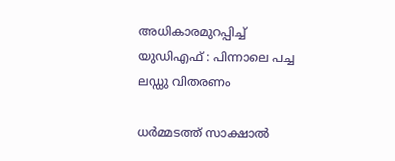അധികാരമുറപ്പിച്ച് യുഡിഎഫ് : പിന്നാലെ പച്ച ലഡ്ഡു വിതരണം

ധർമ്മടത്ത് സാക്ഷാൽ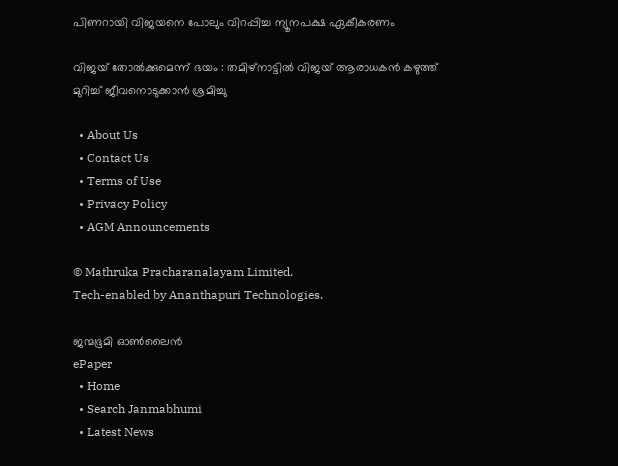പിണറായി വിജയനെ പോലും വിറപ്പിച്ച ന്യൂനപക്ഷ ഏകീകരണം

വിജയ് തോൽക്കുമെന്ന് ഭയം : തമിഴ്നാട്ടിൽ വിജയ് ആരാധകൻ കഴുത്ത് മുറിച്ച് ജീവനൊടുക്കാൻ ശ്രമിച്ചു

  • About Us
  • Contact Us
  • Terms of Use
  • Privacy Policy
  • AGM Announcements

© Mathruka Pracharanalayam Limited.
Tech-enabled by Ananthapuri Technologies.

ജന്മഭൂമി ഓണ്‍ലൈന്‍
ePaper
  • Home
  • Search Janmabhumi
  • Latest News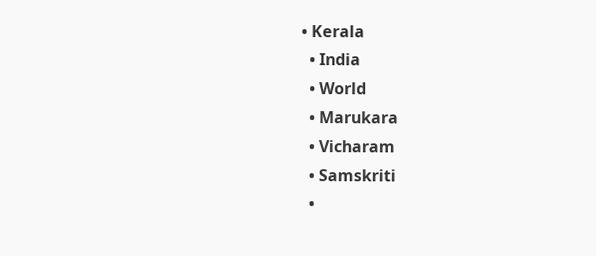• Kerala
  • India
  • World
  • Marukara
  • Vicharam
  • Samskriti
  •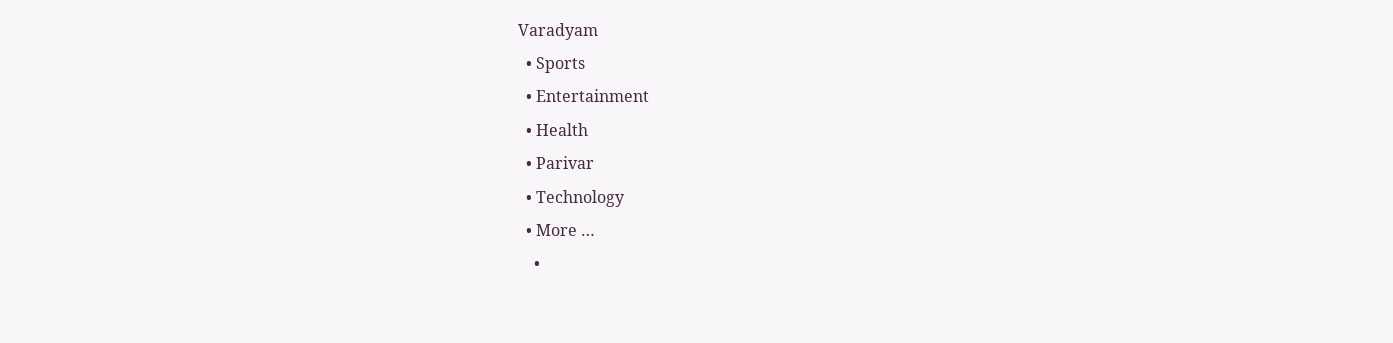Varadyam
  • Sports
  • Entertainment
  • Health
  • Parivar
  • Technology
  • More …
    •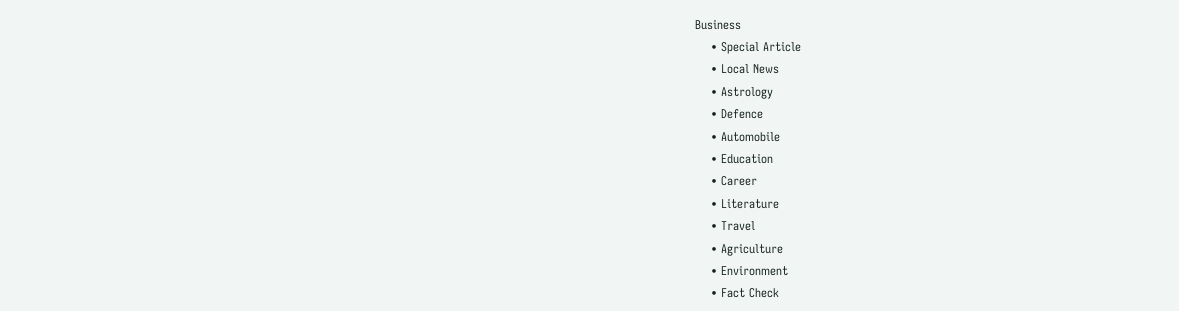Business
    • Special Article
    • Local News
    • Astrology
    • Defence
    • Automobile
    • Education
    • Career
    • Literature
    • Travel
    • Agriculture
    • Environment
    • Fact Check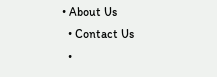• About Us
  • Contact Us
  •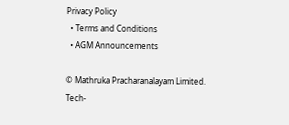Privacy Policy
  • Terms and Conditions
  • AGM Announcements

© Mathruka Pracharanalayam Limited.
Tech-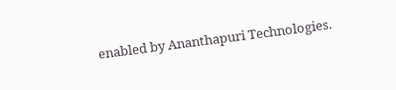enabled by Ananthapuri Technologies.